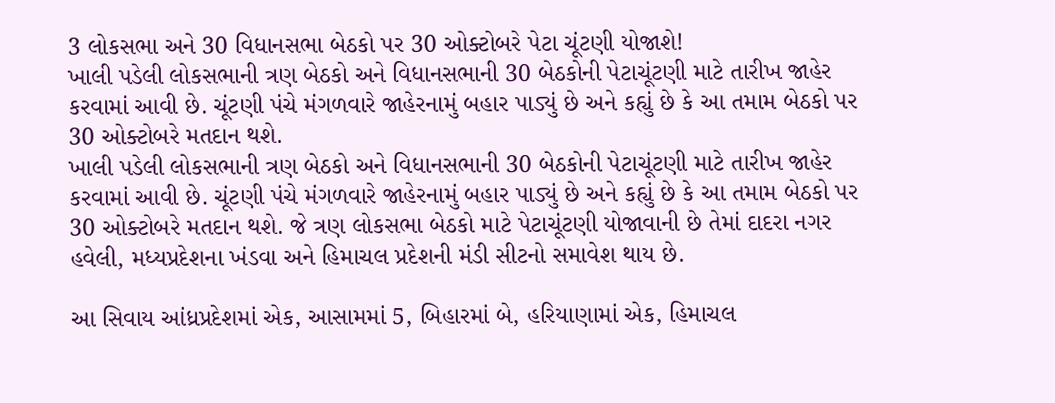3 લોકસભા અને 30 વિધાનસભા બેઠકો પર 30 ઓક્ટોબરે પેટા ચૂંટણી યોજાશે!
ખાલી પડેલી લોકસભાની ત્રણ બેઠકો અને વિધાનસભાની 30 બેઠકોની પેટાચૂંટણી માટે તારીખ જાહેર કરવામાં આવી છે. ચૂંટણી પંચે મંગળવારે જાહેરનામું બહાર પાડ્યું છે અને કહ્યું છે કે આ તમામ બેઠકો પર 30 ઓક્ટોબરે મતદાન થશે.
ખાલી પડેલી લોકસભાની ત્રણ બેઠકો અને વિધાનસભાની 30 બેઠકોની પેટાચૂંટણી માટે તારીખ જાહેર કરવામાં આવી છે. ચૂંટણી પંચે મંગળવારે જાહેરનામું બહાર પાડ્યું છે અને કહ્યું છે કે આ તમામ બેઠકો પર 30 ઓક્ટોબરે મતદાન થશે. જે ત્રણ લોકસભા બેઠકો માટે પેટાચૂંટણી યોજાવાની છે તેમાં દાદરા નગર હવેલી, મધ્યપ્રદેશના ખંડવા અને હિમાચલ પ્રદેશની મંડી સીટનો સમાવેશ થાય છે.

આ સિવાય આંધ્રપ્રદેશમાં એક, આસામમાં 5, બિહારમાં બે, હરિયાણામાં એક, હિમાચલ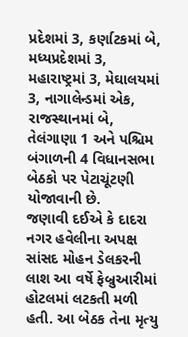પ્રદેશમાં 3, કર્ણાટકમાં બે, મધ્યપ્રદેશમાં 3, મહારાષ્ટ્રમાં 3, મેઘાલયમાં 3, નાગાલેન્ડમાં એક, રાજસ્થાનમાં બે, તેલંગાણા 1 અને પશ્ચિમ બંગાળની 4 વિધાનસભા બેઠકો પર પેટાચૂંટણી યોજાવાની છે.
જણાવી દઈએ કે દાદરા નગર હવેલીના અપક્ષ સાંસદ મોહન ડેલકરની લાશ આ વર્ષે ફેબ્રુઆરીમાં હોટલમાં લટકતી મળી હતી. આ બેઠક તેના મૃત્યુ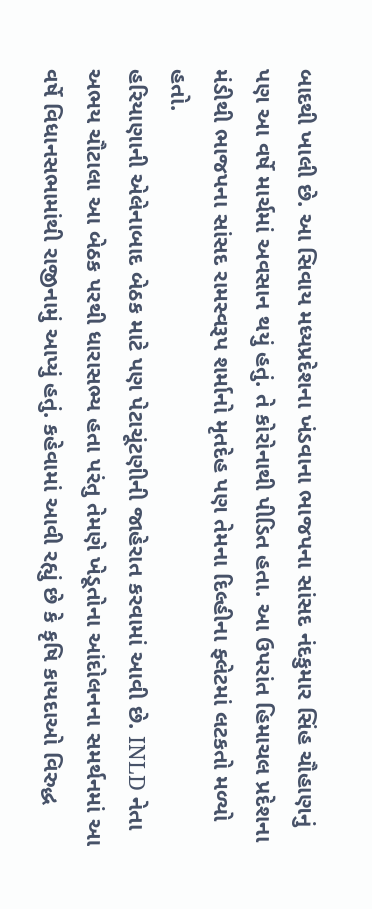બાદથી ખાલી છે. આ સિવાય મધ્યપ્રદેશના ખંડવાના ભાજપના સાંસદ નંદકુમાર સિંહ ચૌહાણનું પણ આ વર્ષે માર્ચમાં અવસાન થયું હતું. તે કોરોનાથી પીડિત હતા. આ ઉપરાંત હિમાચલ પ્રદેશના મંડીથી ભાજપના સાંસદ રામસ્વરૂપ શર્માનો મૃતદેહ પણ તેમના દિલ્હીના ફ્લેટમાં લટકતો મળ્યો હતો.
હરિયાણાની એલેનાબાદ બેઠક માટે પણ પેટાચૂંટણીની જાહેરાત કરવામાં આવી છે. INLD નેતા અભય ચૌટાલા આ બેઠક પરથી ધારાસભ્ય હતા પરંતુ તેમણે ખેડૂતોના આંદોલનના સમર્થનમાં આ વર્ષે વિધાનસભામાંથી રાજીનામું આપ્યું હતું. કહેવામાં આવી રહ્યું છે કે કૃષિ કાયદાઓ વિરુદ્ધ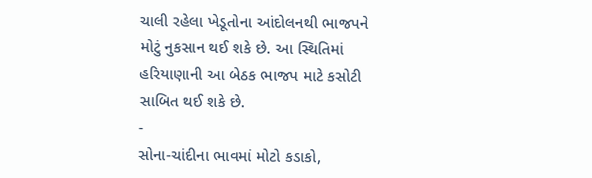ચાલી રહેલા ખેડૂતોના આંદોલનથી ભાજપને મોટું નુકસાન થઈ શકે છે. આ સ્થિતિમાં હરિયાણાની આ બેઠક ભાજપ માટે કસોટી સાબિત થઈ શકે છે.
-
સોના-ચાંદીના ભાવમાં મોટો કડાકો,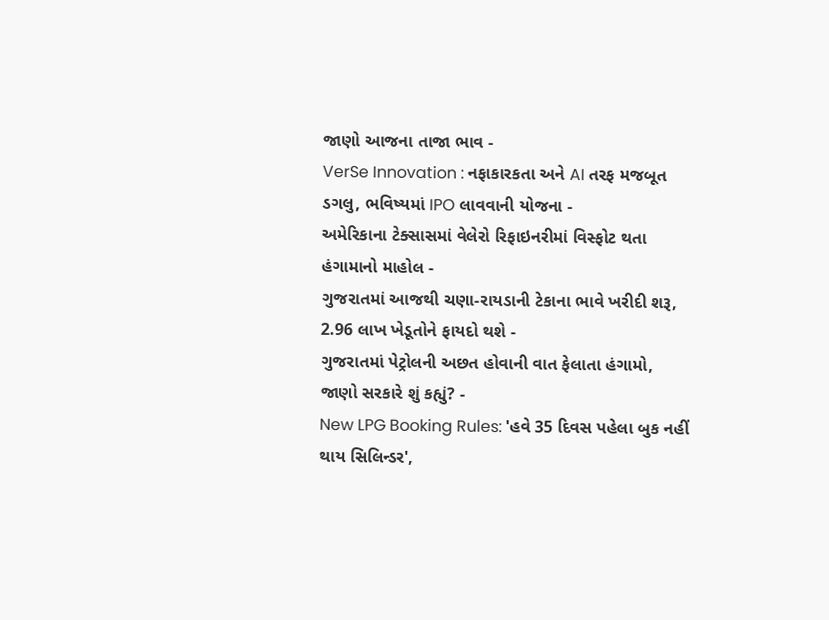જાણો આજના તાજા ભાવ -
VerSe Innovation : નફાકારકતા અને AI તરફ મજબૂત ડગલુ, ભવિષ્યમાં IPO લાવવાની યોજના -
અમેરિકાના ટેક્સાસમાં વેલેરો રિફાઇનરીમાં વિસ્ફોટ થતા હંગામાનો માહોલ -
ગુજરાતમાં આજથી ચણા-રાયડાની ટેકાના ભાવે ખરીદી શરૂ, 2.96 લાખ ખેડૂતોને ફાયદો થશે -
ગુજરાતમાં પેટ્રોલની અછત હોવાની વાત ફેલાતા હંગામો, જાણો સરકારે શું કહ્યું? -
New LPG Booking Rules: 'હવે 35 દિવસ પહેલા બુક નહીં થાય સિલિન્ડર',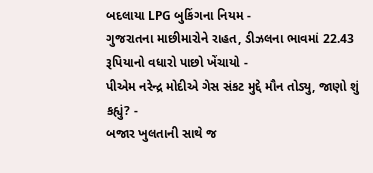બદલાયા LPG બુકિંગના નિયમ -
ગુજરાતના માછીમારોને રાહત, ડીઝલના ભાવમાં 22.43 રૂપિયાનો વધારો પાછો ખેંચાયો -
પીએમ નરેન્દ્ર મોદીએ ગેસ સંકટ મુદ્દે મૌન તોડ્યુ, જાણો શું કહ્યું? -
બજાર ખુલતાની સાથે જ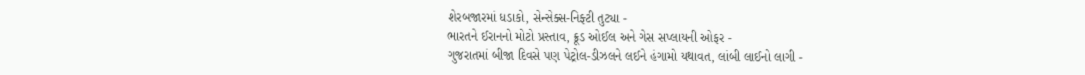શેરબજારમાં ધડાકો, સેન્સેક્સ-નિફ્ટી તુટ્યા -
ભારતને ઈરાનનો મોટો પ્રસ્તાવ, ક્રૂડ ઓઈલ અને ગેસ સપ્લાયની ઓફર -
ગુજરાતમાં બીજા દિવસે પણ પેટ્રોલ-ડીઝલને લઈને હંગામો યથાવત, લાંબી લાઈનો લાગી -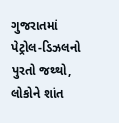ગુજરાતમાં પેટ્રોલ-ડિઝલનો પુરતો જથ્થો, લોકોને શાંત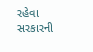રહેવા સરકારની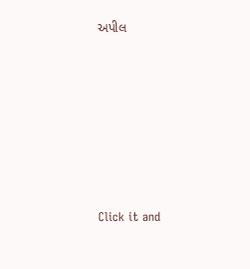અપીલ








Click it and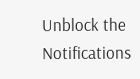Unblock the Notifications